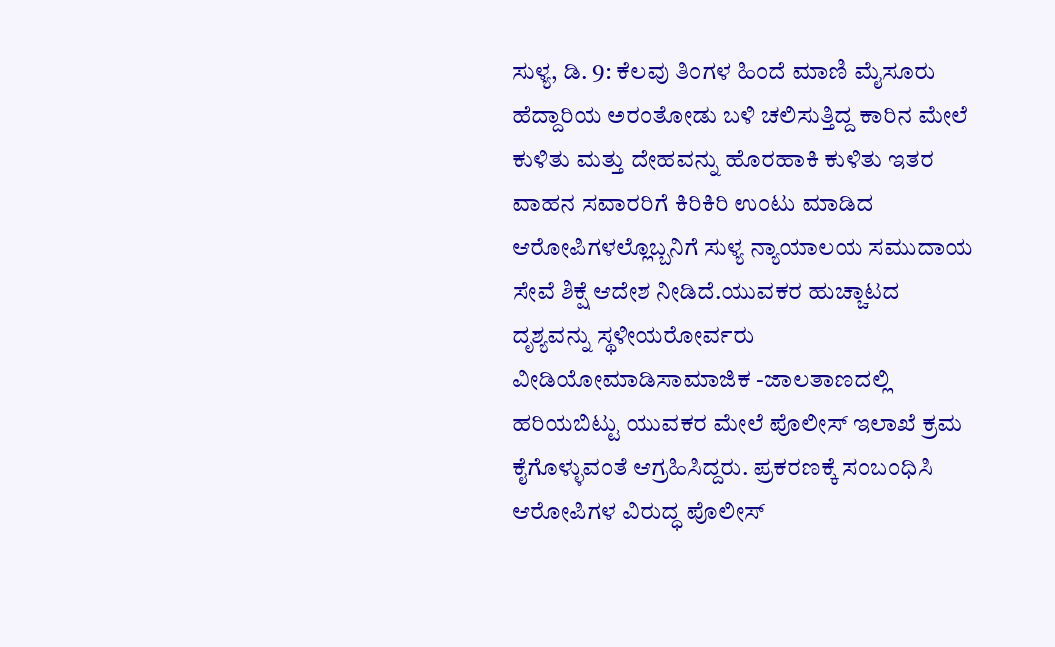ಸುಳ್ಯ, ಡಿ. 9: ಕೆಲವು ತಿಂಗಳ ಹಿಂದೆ ಮಾಣಿ ಮೈಸೂರು ಹೆದ್ದಾರಿಯ ಅರಂತೋಡು ಬಳಿ ಚಲಿಸುತ್ತಿದ್ದ ಕಾರಿನ ಮೇಲೆ ಕುಳಿತು ಮತ್ತು ದೇಹವನ್ನು ಹೊರಹಾಕಿ ಕುಳಿತು ಇತರ ವಾಹನ ಸವಾರರಿಗೆ ಕಿರಿಕಿರಿ ಉಂಟು ಮಾಡಿದ ಆರೋಪಿಗಳಲ್ಲೊಬ್ಬನಿಗೆ ಸುಳ್ಯ ನ್ಯಾಯಾಲಯ ಸಮುದಾಯ ಸೇವೆ ಶಿಕ್ಷೆ ಆದೇಶ ನೀಡಿದೆ.ಯುವಕರ ಹುಚ್ಚಾಟದ ದೃಶ್ಯವನ್ನು ಸ್ಥಳೀಯರೋರ್ವರು ವೀಡಿಯೋಮಾಡಿಸಾಮಾಜಿಕ -ಜಾಲತಾಣದಲ್ಲಿ ಹರಿಯಬಿಟ್ಟು ಯುವಕರ ಮೇಲೆ ಪೊಲೀಸ್ ಇಲಾಖೆ ಕ್ರಮ ಕೈಗೊಳ್ಳುವಂತೆ ಆಗ್ರಹಿಸಿದ್ದರು. ಪ್ರಕರಣಕ್ಕೆ ಸಂಬಂಧಿಸಿ ಆರೋಪಿಗಳ ವಿರುದ್ಧ ಪೊಲೀಸ್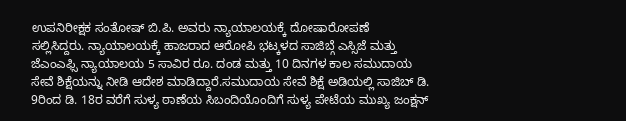ಉಪನಿರೀಕ್ಷಕ ಸಂತೋಷ್ ಬಿ.ಪಿ. ಅವರು ನ್ಯಾಯಾಲಯಕ್ಕೆ ದೋಷಾರೋಪಣೆ
ಸಲ್ಲಿಸಿದ್ದರು. ನ್ಯಾಯಾಲಯಕ್ಕೆ ಹಾಜರಾದ ಆರೋಪಿ ಭಟ್ಕಳದ ಸಾಜಿಬ್ಗೆ ಎಸ್ಸಿಜೆ ಮತ್ತು ಜೆಎಂಎಫ್ಸಿ ನ್ಯಾಯಾಲಯ 5 ಸಾವಿರ ರೂ. ದಂಡ ಮತ್ತು 10 ದಿನಗಳ ಕಾಲ ಸಮುದಾಯ ಸೇವೆ ಶಿಕ್ಷೆಯನ್ನು ನೀಡಿ ಆದೇಶ ಮಾಡಿದ್ದಾರೆ.ಸಮುದಾಯ ಸೇವೆ ಶಿಕ್ಷೆ ಅಡಿಯಲ್ಲಿ ಸಾಜಿಬ್ ಡಿ. 9ರಿಂದ ಡಿ. 18ರ ವರೆಗೆ ಸುಳ್ಯ ಠಾಣೆಯ ಸಿಬಂದಿಯೊಂದಿಗೆ ಸುಳ್ಯ ಪೇಟೆಯ ಮುಖ್ಯ ಜಂಕ್ಷನ್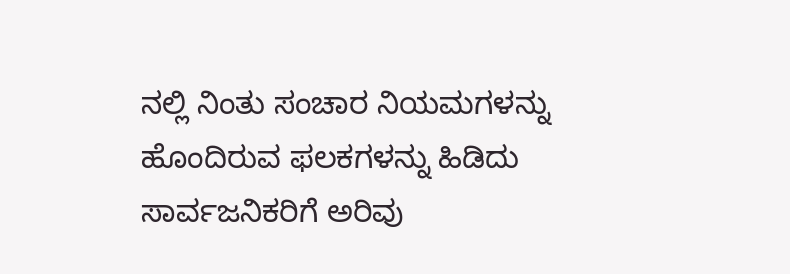ನಲ್ಲಿ ನಿಂತು ಸಂಚಾರ ನಿಯಮಗಳನ್ನು ಹೊಂದಿರುವ ಫಲಕಗಳನ್ನು ಹಿಡಿದು ಸಾರ್ವಜನಿಕರಿಗೆ ಅರಿವು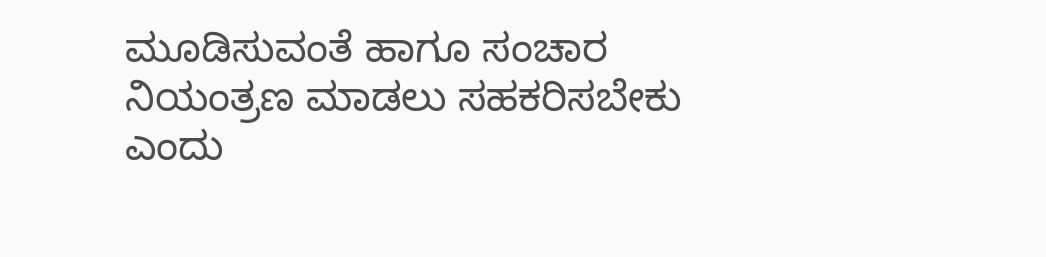ಮೂಡಿಸುವಂತೆ ಹಾಗೂ ಸಂಚಾರ ನಿಯಂತ್ರಣ ಮಾಡಲು ಸಹಕರಿಸಬೇಕು ಎಂದು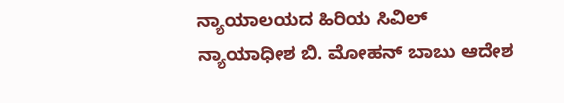ನ್ಯಾಯಾಲಯದ ಹಿರಿಯ ಸಿವಿಲ್ ನ್ಯಾಯಾಧೀಶ ಬಿ. ಮೋಹನ್ ಬಾಬು ಆದೇಶ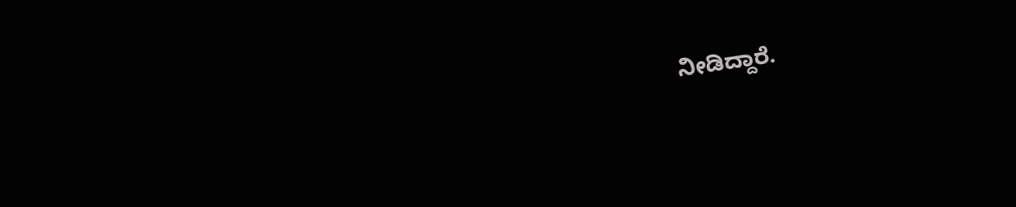ನೀಡಿದ್ದಾರೆ.